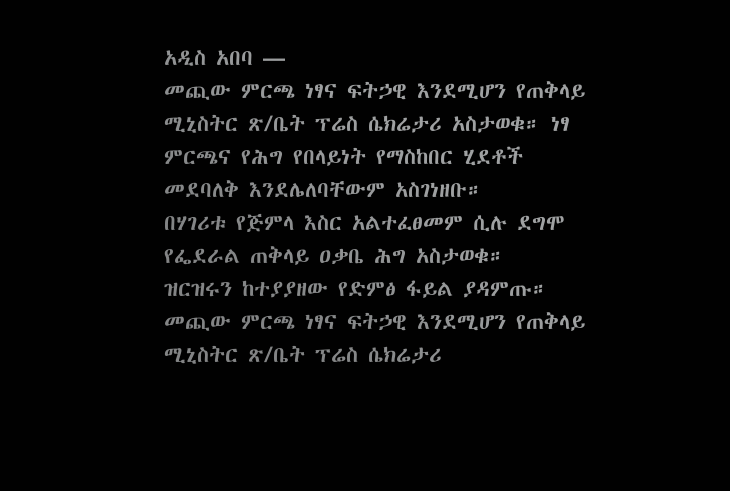አዲስ አበባ —
መጪው ምርጫ ነፃና ፍትኃዊ እንደሚሆን የጠቅላይ ሚኒስትር ጽ/ቤት ፕሬስ ሴክሬታሪ አስታወቁ። ነፃ ምርጫና የሕግ የበላይነት የማስከበር ሂደቶች መደባለቅ እንደሌለባቸውም አስገነዘቡ።
በሃገሪቱ የጅምላ እስር አልተፈፀመም ሲሉ ደግሞ የፌደራል ጠቅላይ ዐቃቤ ሕግ አስታወቁ።
ዝርዝሩን ከተያያዘው የድምፅ ፋይል ያዳምጡ።
መጪው ምርጫ ነፃና ፍትኃዊ እንደሚሆን የጠቅላይ ሚኒስትር ጽ/ቤት ፕሬስ ሴክሬታሪ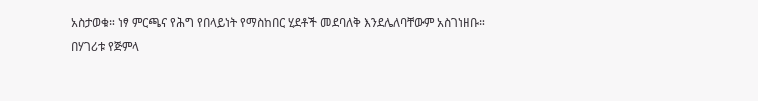አስታወቁ። ነፃ ምርጫና የሕግ የበላይነት የማስከበር ሂደቶች መደባለቅ እንደሌለባቸውም አስገነዘቡ።
በሃገሪቱ የጅምላ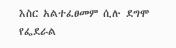እስር አልተፈፀመም ሲሉ ደግሞ የፌደራል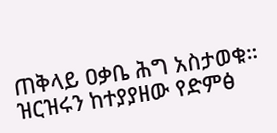ጠቅላይ ዐቃቤ ሕግ አስታወቁ።
ዝርዝሩን ከተያያዘው የድምፅ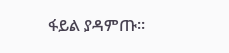ፋይል ያዳምጡ።